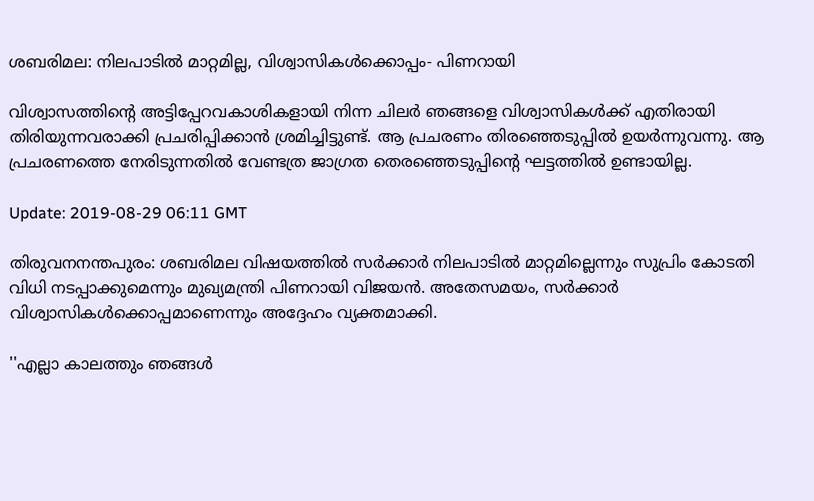ശബരിമല: നിലപാടില്‍ മാറ്റമില്ല, വിശ്വാസികള്‍ക്കൊപ്പം- പിണറായി

വിശ്വാസത്തിന്റെ അട്ടിപ്പേറവകാശികളായി നിന്ന ചിലര്‍ ഞങ്ങളെ വിശ്വാസികള്‍ക്ക് എതിരായി തിരിയുന്നവരാക്കി പ്രചരിപ്പിക്കാന്‍ ശ്രമിച്ചിട്ടുണ്ട്. ആ പ്രചരണം തിരഞ്ഞെടുപ്പില്‍ ഉയര്‍ന്നുവന്നു. ആ പ്രചരണത്തെ നേരിടുന്നതില്‍ വേണ്ടത്ര ജാഗ്രത തെരഞ്ഞെടുപ്പിന്റെ ഘട്ടത്തില്‍ ഉണ്ടായില്ല.

Update: 2019-08-29 06:11 GMT

തിരുവനനന്തപുരം: ശബരിമല വിഷയത്തില്‍ സര്‍ക്കാര്‍ നിലപാടില്‍ മാറ്റമില്ലെന്നും സുപ്രിം കോടതി വിധി നടപ്പാക്കുമെന്നും മുഖ്യമന്ത്രി പിണറായി വിജയന്‍. അതേസമയം, സര്‍ക്കാര്‍ വിശ്വാസികള്‍ക്കൊപ്പമാണെന്നും അദ്ദേഹം വ്യക്തമാക്കി.

''എല്ലാ കാലത്തും ഞങ്ങള്‍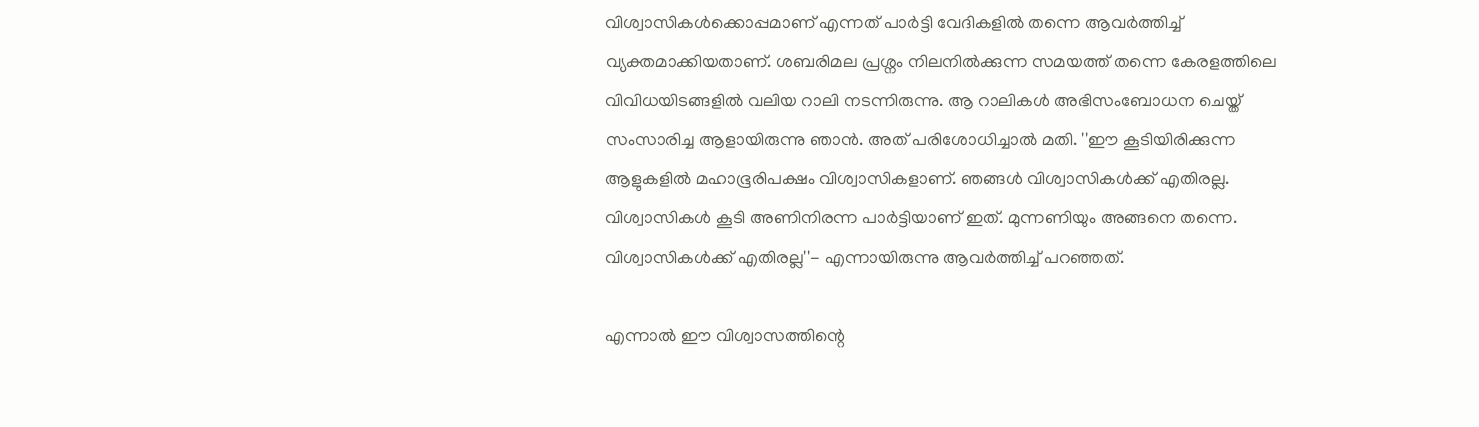വിശ്വാസികള്‍ക്കൊപ്പമാണ് എന്നത് പാര്‍ട്ടി വേദികളില്‍ തന്നെ ആവര്‍ത്തിച്ച് വ്യക്തമാക്കിയതാണ്. ശബരിമല പ്രശ്നം നിലനില്‍ക്കുന്ന സമയത്ത് തന്നെ കേരളത്തിലെ വിവിധയിടങ്ങളില്‍ വലിയ റാലി നടന്നിരുന്നു. ആ റാലികള്‍ അഭിസംബോധന ചെയ്ത് സംസാരിച്ച ആളായിരുന്നു ഞാന്‍. അത് പരിശോധിച്ചാല്‍ മതി. ''ഈ കൂടിയിരിക്കുന്ന ആളുകളില്‍ മഹാഭൂരിപക്ഷം വിശ്വാസികളാണ്. ഞങ്ങള്‍ വിശ്വാസികള്‍ക്ക് എതിരല്ല. വിശ്വാസികള്‍ കൂടി അണിനിരന്ന പാര്‍ട്ടിയാണ് ഇത്. മുന്നണിയും അങ്ങനെ തന്നെ. വിശ്വാസികള്‍ക്ക് എതിരല്ല''- എന്നായിരുന്നു ആവര്‍ത്തിച്ച് പറഞ്ഞത്.

എന്നാല്‍ ഈ വിശ്വാസത്തിന്റെ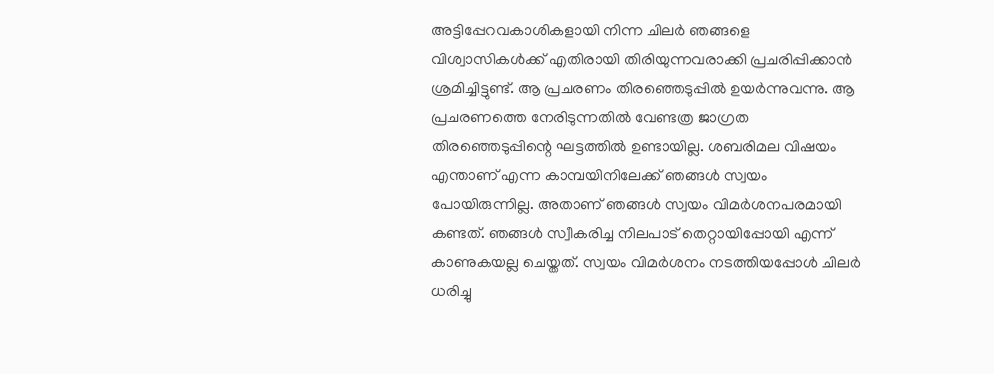അട്ടിപ്പേറവകാശികളായി നിന്ന ചിലര്‍ ഞങ്ങളെ വിശ്വാസികള്‍ക്ക് എതിരായി തിരിയുന്നവരാക്കി പ്രചരിപ്പിക്കാന്‍ ശ്രമിച്ചിട്ടുണ്ട്. ആ പ്രചരണം തിരഞ്ഞെടുപ്പില്‍ ഉയര്‍ന്നുവന്നു. ആ പ്രചരണത്തെ നേരിടുന്നതില്‍ വേണ്ടത്ര ജാഗ്രത തിരഞ്ഞെടുപ്പിന്റെ ഘട്ടത്തില്‍ ഉണ്ടായില്ല. ശബരിമല വിഷയം എന്താണ് എന്ന കാമ്പയിനിലേക്ക് ഞങ്ങള്‍ സ്വയം പോയിരുന്നില്ല. അതാണ് ഞങ്ങള്‍ സ്വയം വിമര്‍ശനപരമായി കണ്ടത്. ഞങ്ങള്‍ സ്വീകരിച്ച നിലപാട് തെറ്റായിപ്പോയി എന്ന് കാണുകയല്ല ചെയ്തത്. സ്വയം വിമര്‍ശനം നടത്തിയപ്പോള്‍ ചിലര്‍ ധരിച്ചു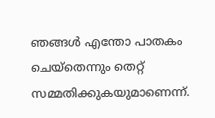ഞങ്ങള്‍ എന്തോ പാതകം ചെയ്തെന്നും തെറ്റ് സമ്മതിക്കുകയുമാണെന്ന്.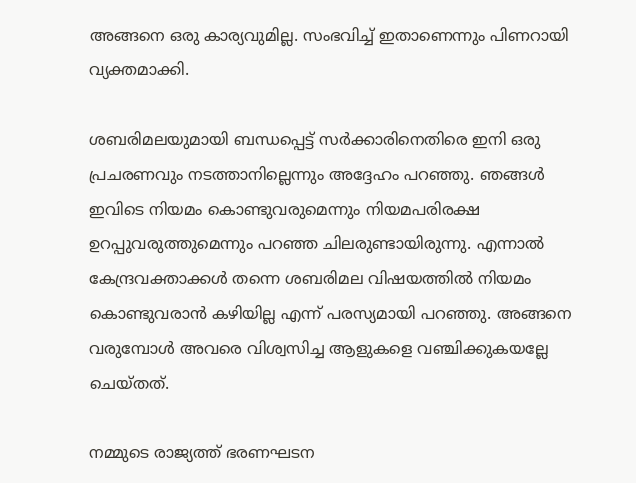അങ്ങനെ ഒരു കാര്യവുമില്ല. സംഭവിച്ച് ഇതാണെന്നും പിണറായി വ്യക്തമാക്കി.

ശബരിമലയുമായി ബന്ധപ്പെട്ട് സര്‍ക്കാരിനെതിരെ ഇനി ഒരു പ്രചരണവും നടത്താനില്ലെന്നും അദ്ദേഹം പറഞ്ഞു. ഞങ്ങള്‍ ഇവിടെ നിയമം കൊണ്ടുവരുമെന്നും നിയമപരിരക്ഷ ഉറപ്പുവരുത്തുമെന്നും പറഞ്ഞ ചിലരുണ്ടായിരുന്നു. എന്നാല്‍ കേന്ദ്രവക്താക്കള്‍ തന്നെ ശബരിമല വിഷയത്തില്‍ നിയമം കൊണ്ടുവരാന്‍ കഴിയില്ല എന്ന് പരസ്യമായി പറഞ്ഞു. അങ്ങനെ വരുമ്പോള്‍ അവരെ വിശ്വസിച്ച ആളുകളെ വഞ്ചിക്കുകയല്ലേ ചെയ്തത്.

നമ്മുടെ രാജ്യത്ത് ഭരണഘടന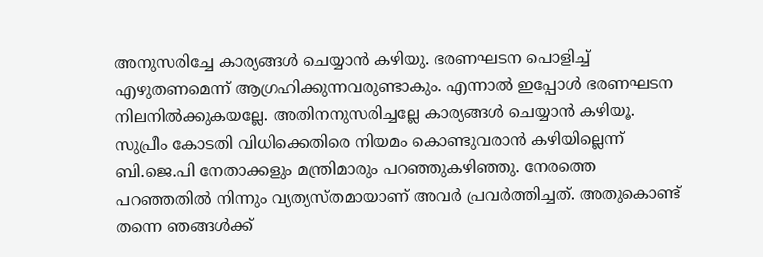അനുസരിച്ചേ കാര്യങ്ങള്‍ ചെയ്യാന്‍ കഴിയു. ഭരണഘടന പൊളിച്ച് എഴുതണമെന്ന് ആഗ്രഹിക്കുന്നവരുണ്ടാകും. എന്നാല്‍ ഇപ്പോള്‍ ഭരണഘടന നിലനില്‍ക്കുകയല്ലേ. അതിനനുസരിച്ചല്ലേ കാര്യങ്ങള്‍ ചെയ്യാന്‍ കഴിയൂ. സുപ്രീം കോടതി വിധിക്കെതിരെ നിയമം കൊണ്ടുവരാന്‍ കഴിയില്ലെന്ന് ബി.ജെ.പി നേതാക്കളും മന്ത്രിമാരും പറഞ്ഞുകഴിഞ്ഞു. നേരത്തെ പറഞ്ഞതില്‍ നിന്നും വ്യത്യസ്തമായാണ് അവര്‍ പ്രവര്‍ത്തിച്ചത്. അതുകൊണ്ട് തന്നെ ഞങ്ങള്‍ക്ക്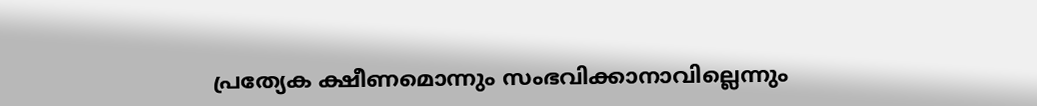പ്രത്യേക ക്ഷീണമൊന്നും സംഭവിക്കാനാവില്ലെന്നും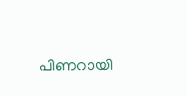പിണറായി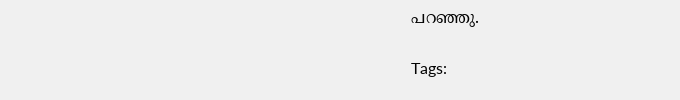പറഞ്ഞു.

Tags: